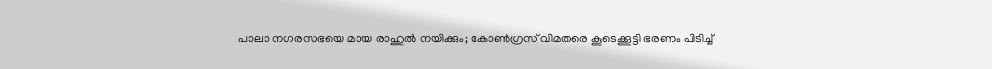പാലാ നഗരസഭയെ മായ രാഹുല്‍ നയിക്കും; കോണ്‍ഗ്രസ് വിമതരെ കൂടെക്കൂട്ടി ഭരണം പിടിച്ച്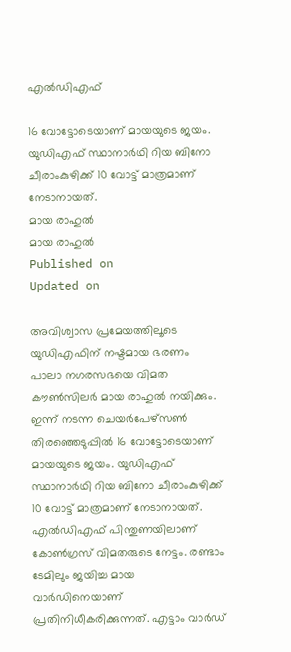എല്‍ഡിഎഫ്

16 വോട്ടോടെയാണ് മായയുടെ ജയം. യു‍ഡിഎഫ് സ്ഥാനാർഥി റിയ ബിനോ ചീരാംകുഴിക്ക് 10 വോട്ട് മാത്രമാണ് നേടാനായത്.
മായ രാഹുല്‍
മായ രാഹുല്‍
Published on
Updated on

അവിശ്വാസ പ്രമേയത്തിലൂടെ യുഡിഎഫിന് നഷ്ടമായ ഭരണം പാലാ നഗരസഭയെ വിമത കൗണ്‍സിലര്‍ മായ രാഹുല്‍ നയിക്കും. ഇന്ന് നടന്ന ചെയര്‍പേഴ്‌സണ്‍ തിരഞ്ഞെടുപ്പില്‍ 16 വോട്ടോടെയാണ് മായയുടെ ജയം. യു‍ഡിഎഫ് സ്ഥാനാർഥി റിയ ബിനോ ചീരാംകുഴിക്ക് 10 വോട്ട് മാത്രമാണ് നേടാനായത്. എല്‍ഡിഎഫ് പിന്തുണയിലാണ് കോണ്‍ഗ്രസ് വിമതരുടെ നേട്ടം. രണ്ടാം ടേമിലും ജയിച്ച മായ വാര്‍ഡിനെയാണ് പ്രതിനിധീകരിക്കുന്നത്. എട്ടാം വാര്‍ഡ്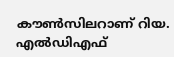കൗണ്‍സിലറാണ് റിയ. എൽഡിഎഫ്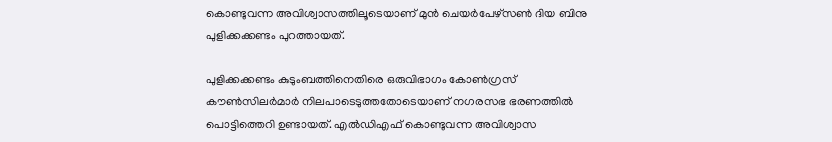കൊണ്ടുവന്ന അവിശ്വാസത്തിലൂടെയാണ് മുൻ ചെയർപേഴ്‌സണ്‍ ദിയ ബിനു പുളിക്കക്കണ്ടം പുറത്തായത്.

പുളിക്കക്കണ്ടം കുടുംബത്തിനെതിരെ ഒരുവിഭാഗം കോൺഗ്രസ് കൗൺസിലർമാർ നിലപാടെടുത്തതോടെയാണ് നഗരസഭ ഭരണത്തിൽ പൊട്ടിത്തെറി ഉണ്ടായത്. എൽഡിഎഫ് കൊണ്ടുവന്ന അവിശ്വാസ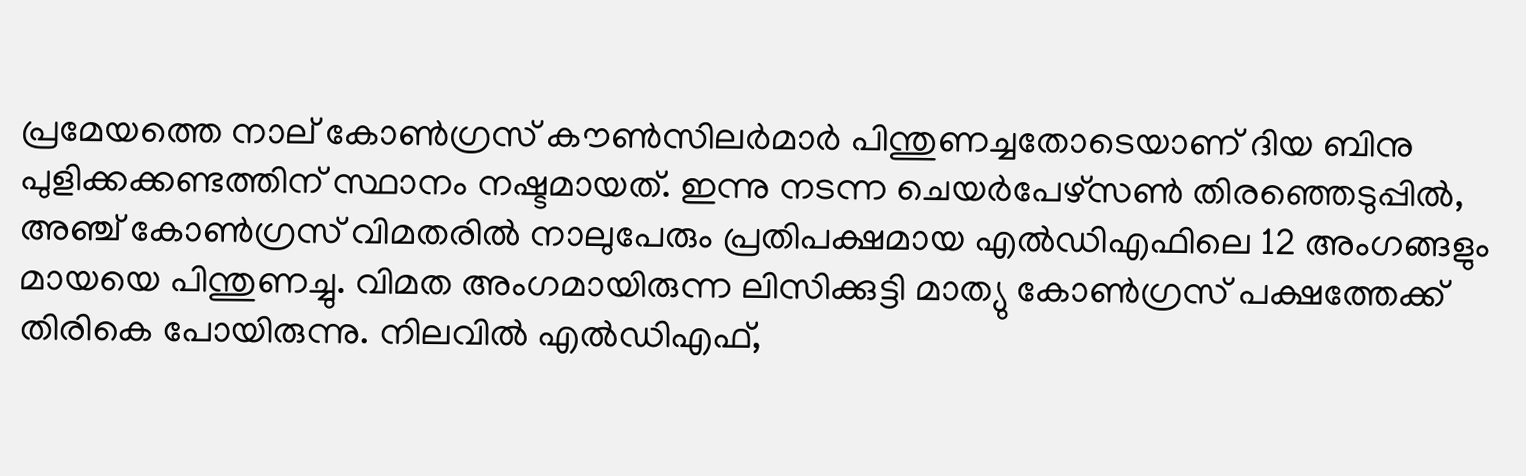പ്രമേയത്തെ നാല് കോൺഗ്രസ് കൗൺസിലർമാര്‍ പിന്തുണച്ചതോടെയാണ് ദിയ ബിനു പുളിക്കക്കണ്ടത്തിന് സ്ഥാനം നഷ്ടമായത്. ഇന്നു നടന്ന ചെയര്‍പേഴ്‌സണ്‍ തിരഞ്ഞെടുപ്പില്‍, അഞ്ച് കോണ്‍ഗ്രസ് വിമതരില്‍ നാലുപേരും പ്രതിപക്ഷമായ എല്‍ഡിഎഫിലെ 12 അംഗങ്ങളും മായയെ പിന്തുണച്ചു. വിമത അംഗമായിരുന്ന ലിസിക്കുട്ടി മാത്യു കോൺഗ്രസ് പക്ഷത്തേക്ക് തിരികെ പോയിരുന്നു. നിലവില്‍ എല്‍ഡിഎഫ്,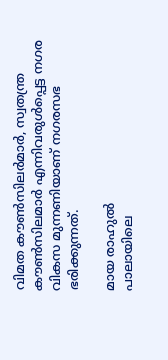വിമത കൗണ്‍സിലര്‍മാര്‍, സ്വതന്ത്ര കൗണ്‍സിലമാര്‍ എന്നിവരുള്‍പ്പെട്ട നഗര വികസ മുന്നണിയാണ് നഗരസഭ ഭരിക്കുന്നത്.

മായ രാഹുല്‍
പാലായിലെ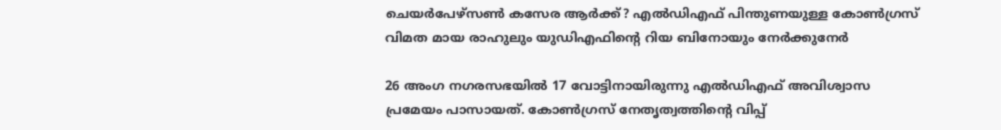ചെയർപേഴ്‌സണ്‍ കസേര ആര്‍ക്ക്? എല്‍ഡിഎഫ് പിന്തുണയുള്ള കോണ്‍ഗ്രസ് വിമത മായ രാഹുലും യുഡിഎഫിന്റെ റിയ ബിനോയും നേര്‍ക്കുനേര്‍

26 അംഗ നഗരസഭയിൽ 17 വോട്ടിനായിരുന്നു എല്‍ഡിഎഫ് അവിശ്വാസ പ്രമേയം പാസായത്. കോണ്‍ഗ്രസ് നേതൃത്വത്തിന്റെ വിപ്പ്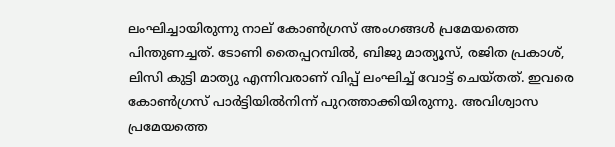ലംഘിച്ചായിരുന്നു നാല് കോണ്‍ഗ്രസ് അംഗങ്ങള്‍ പ്രമേയത്തെ പിന്തുണച്ചത്. ടോണി തൈപ്പറമ്പിൽ, ബിജു മാത്യൂസ്, രജിത പ്രകാശ്, ലിസി കുട്ടി മാത്യു എന്നിവരാണ് വിപ്പ് ലംഘിച്ച് വോട്ട് ചെയ്തത്. ഇവരെ കോണ്‍ഗ്രസ് പാര്‍ട്ടിയില്‍നിന്ന് പുറത്താക്കിയിരുന്നു. അവിശ്വാസ പ്രമേയത്തെ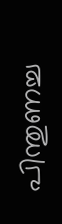പിന്തുണച്ച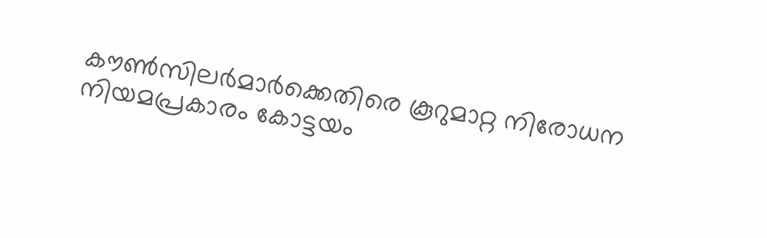കൗൺസിലർമാർക്കെതിരെ കൂറുമാറ്റ നിരോധന നിയമപ്രകാരം കോട്ടയം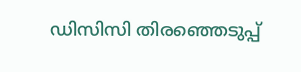ഡിസിസി തിരഞ്ഞെടുപ്പ്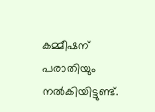കമ്മീഷന് പരാതിയും നൽകിയിട്ടുണ്ട്.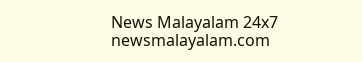News Malayalam 24x7
newsmalayalam.com